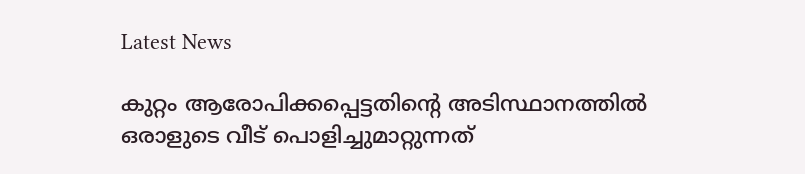Latest News

കുറ്റം ആരോപിക്കപ്പെട്ടതിന്റെ അടിസ്ഥാനത്തില്‍ ഒരാളുടെ വീട് പൊളിച്ചുമാറ്റുന്നത്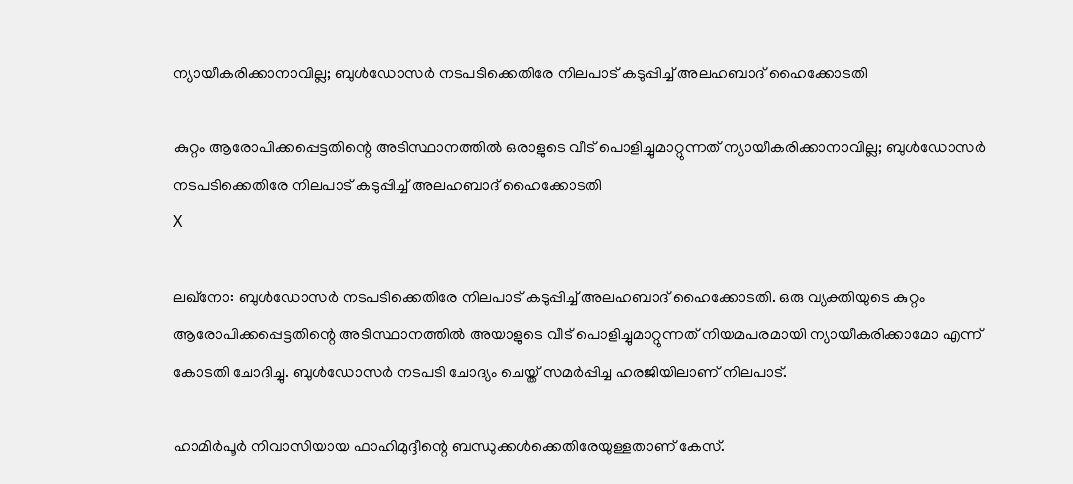ന്യായീകരിക്കാനാവില്ല; ബുള്‍ഡോസര്‍ നടപടിക്കെതിരേ നിലപാട് കടുപ്പിച്ച് അലഹബാദ് ഹൈക്കോടതി

കുറ്റം ആരോപിക്കപ്പെട്ടതിന്റെ അടിസ്ഥാനത്തില്‍ ഒരാളുടെ വീട് പൊളിച്ചുമാറ്റുന്നത് ന്യായീകരിക്കാനാവില്ല; ബുള്‍ഡോസര്‍ നടപടിക്കെതിരേ നിലപാട് കടുപ്പിച്ച് അലഹബാദ് ഹൈക്കോടതി
X

ലഖ്‌നോ: ബുള്‍ഡോസര്‍ നടപടിക്കെതിരേ നിലപാട് കടുപ്പിച്ച് അലഹബാദ് ഹൈക്കോടതി. ഒരു വ്യക്തിയുടെ കുറ്റം ആരോപിക്കപ്പെട്ടതിന്റെ അടിസ്ഥാനത്തില്‍ അയാളുടെ വീട് പൊളിച്ചുമാറ്റുന്നത് നിയമപരമായി ന്യായീകരിക്കാമോ എന്ന് കോടതി ചോദിച്ചു. ബുള്‍ഡോസര്‍ നടപടി ചോദ്യം ചെയ്ത് സമര്‍പ്പിച്ച ഹരജിയിലാണ് നിലപാട്.

ഹാമിര്‍പൂര്‍ നിവാസിയായ ഫാഹിമുദ്ദീന്റെ ബന്ധുക്കള്‍ക്കെതിരേയുള്ളതാണ് കേസ്.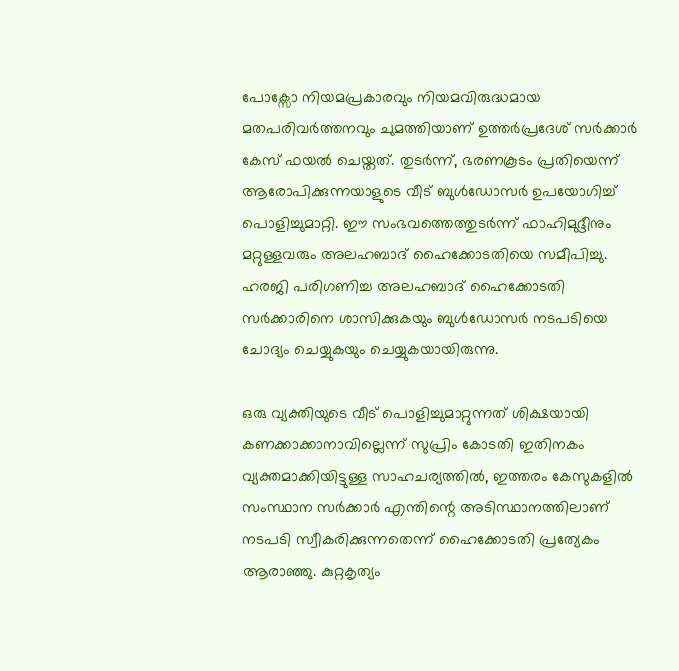പോക്സോ നിയമപ്രകാരവും നിയമവിരുദ്ധമായ മതപരിവര്‍ത്തനവും ചുമത്തിയാണ് ഉത്തര്‍പ്രദേശ് സര്‍ക്കാര്‍ കേസ് ഫയല്‍ ചെയ്തത്. തുടര്‍ന്ന്, ഭരണകൂടം പ്രതിയെന്ന് ആരോപിക്കുന്നയാളുടെ വീട് ബുള്‍ഡോസര്‍ ഉപയോഗിച്ച് പൊളിച്ചുമാറ്റി. ഈ സംഭവത്തെത്തുടര്‍ന്ന് ഫാഹിമുദ്ദീനും മറ്റുള്ളവരും അലഹബാദ് ഹൈക്കോടതിയെ സമീപിച്ചു. ഹരജി പരിഗണിച്ച അലഹബാദ് ഹൈക്കോടതി സര്‍ക്കാരിനെ ശാസിക്കുകയും ബുള്‍ഡോസര്‍ നടപടിയെ ചോദ്യം ചെയ്യുകയും ചെയ്യുകയായിരുന്നു.

ഒരു വ്യക്തിയുടെ വീട് പൊളിച്ചുമാറ്റുന്നത് ശിക്ഷയായി കണക്കാക്കാനാവില്ലെന്ന് സുപ്രിം കോടതി ഇതിനകം വ്യക്തമാക്കിയിട്ടുള്ള സാഹചര്യത്തില്‍, ഇത്തരം കേസുകളില്‍ സംസ്ഥാന സര്‍ക്കാര്‍ എന്തിന്റെ അടിസ്ഥാനത്തിലാണ് നടപടി സ്വീകരിക്കുന്നതെന്ന് ഹൈക്കോടതി പ്രത്യേകം ആരാഞ്ഞു. കുറ്റകൃത്യം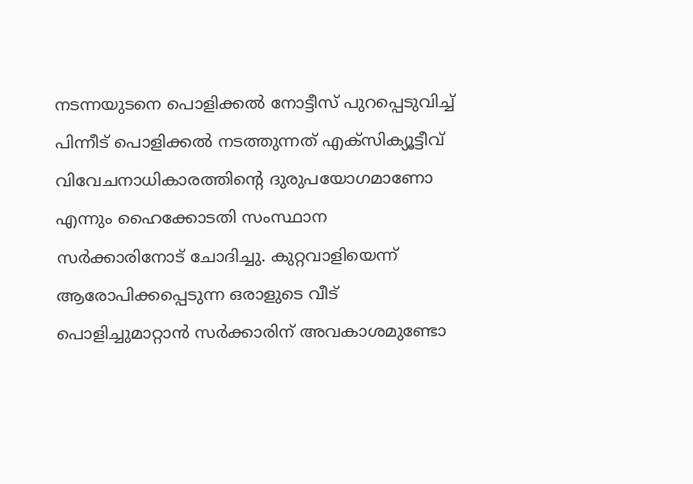നടന്നയുടനെ പൊളിക്കല്‍ നോട്ടീസ് പുറപ്പെടുവിച്ച് പിന്നീട് പൊളിക്കല്‍ നടത്തുന്നത് എക്‌സിക്യൂട്ടീവ് വിവേചനാധികാരത്തിന്റെ ദുരുപയോഗമാണോ എന്നും ഹൈക്കോടതി സംസ്ഥാന സര്‍ക്കാരിനോട് ചോദിച്ചു. കുറ്റവാളിയെന്ന് ആരോപിക്കപ്പെടുന്ന ഒരാളുടെ വീട് പൊളിച്ചുമാറ്റാന്‍ സര്‍ക്കാരിന് അവകാശമുണ്ടോ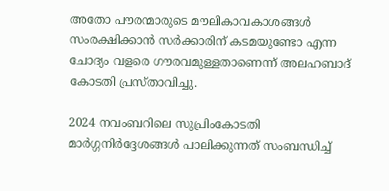അതോ പൗരന്മാരുടെ മൗലികാവകാശങ്ങള്‍ സംരക്ഷിക്കാന്‍ സര്‍ക്കാരിന് കടമയുണ്ടോ എന്ന ചോദ്യം വളരെ ഗൗരവമുള്ളതാണെന്ന് അലഹബാദ് കോടതി പ്രസ്താവിച്ചു.

2024 നവംബറിലെ സുപ്രിംകോടതി മാര്‍ഗ്ഗനിര്‍ദ്ദേശങ്ങള്‍ പാലിക്കുന്നത് സംബന്ധിച്ച്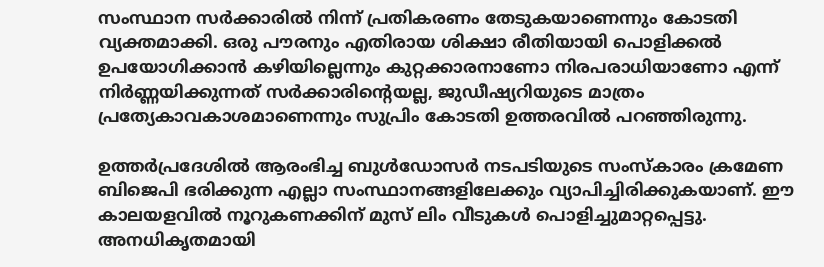സംസ്ഥാന സര്‍ക്കാരില്‍ നിന്ന് പ്രതികരണം തേടുകയാണെന്നും കോടതി വ്യക്തമാക്കി. ഒരു പൗരനും എതിരായ ശിക്ഷാ രീതിയായി പൊളിക്കല്‍ ഉപയോഗിക്കാന്‍ കഴിയില്ലെന്നും കുറ്റക്കാരനാണോ നിരപരാധിയാണോ എന്ന് നിര്‍ണ്ണയിക്കുന്നത് സര്‍ക്കാരിന്റെയല്ല, ജുഡീഷ്യറിയുടെ മാത്രം പ്രത്യേകാവകാശമാണെന്നും സുപ്രിം കോടതി ഉത്തരവില്‍ പറഞ്ഞിരുന്നു.

ഉത്തര്‍പ്രദേശില്‍ ആരംഭിച്ച ബുള്‍ഡോസര്‍ നടപടിയുടെ സംസ്‌കാരം ക്രമേണ ബിജെപി ഭരിക്കുന്ന എല്ലാ സംസ്ഥാനങ്ങളിലേക്കും വ്യാപിച്ചിരിക്കുകയാണ്. ഈ കാലയളവില്‍ നൂറുകണക്കിന് മുസ് ലിം വീടുകള്‍ പൊളിച്ചുമാറ്റപ്പെട്ടു. അനധികൃതമായി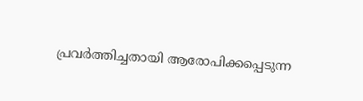പ്രവര്‍ത്തിച്ചതായി ആരോപിക്കപ്പെടുന്ന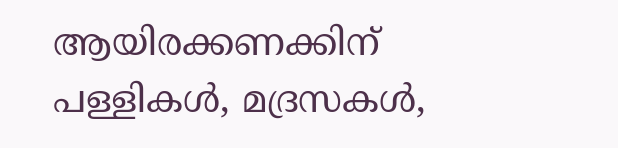ആയിരക്കണക്കിന് പള്ളികള്‍, മദ്രസകള്‍,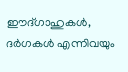ഈദ്ഗാഹുകള്‍, ദര്‍ഗകള്‍ എന്നിവയും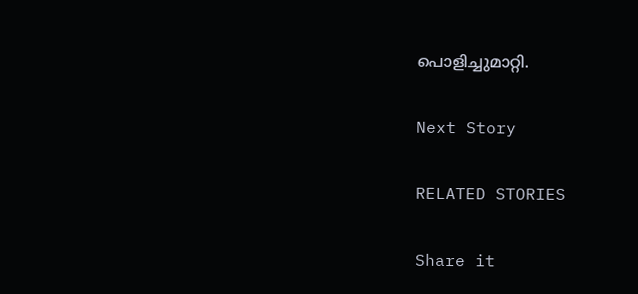പൊളിച്ചുമാറ്റി.

Next Story

RELATED STORIES

Share it